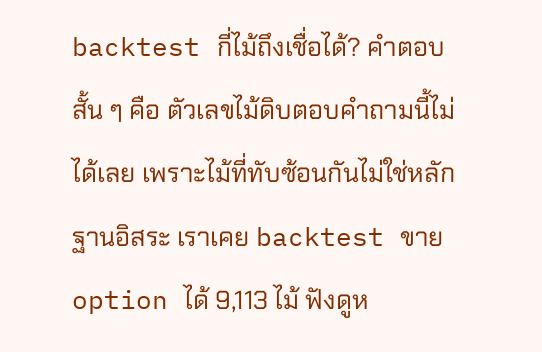backtest กี่ไม้ถึงเชื่อได้? คำตอบสั้น ๆ คือ ตัวเลขไม้ดิบตอบคำถามนี้ไม่ได้เลย เพราะไม้ที่ทับซ้อนกันไม่ใช่หลักฐานอิสระ เราเคย backtest ขาย option ได้ 9,113 ไม้ ฟังดูห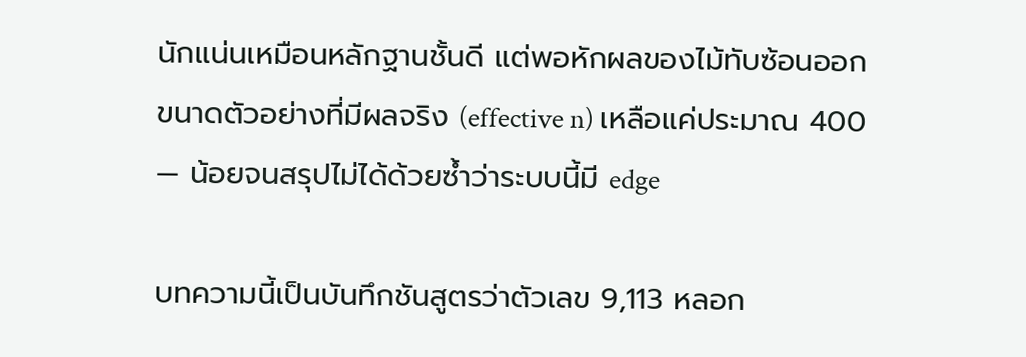นักแน่นเหมือนหลักฐานชั้นดี แต่พอหักผลของไม้ทับซ้อนออก ขนาดตัวอย่างที่มีผลจริง (effective n) เหลือแค่ประมาณ 400 — น้อยจนสรุปไม่ได้ด้วยซ้ำว่าระบบนี้มี edge

บทความนี้เป็นบันทึกชันสูตรว่าตัวเลข 9,113 หลอก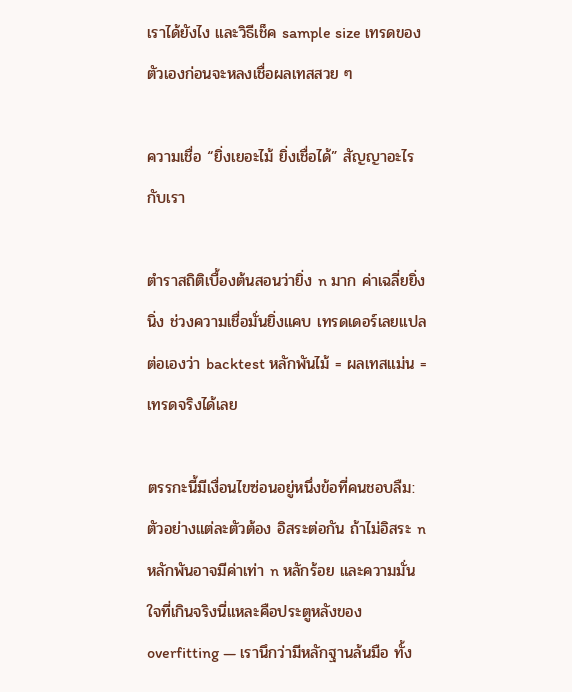เราได้ยังไง และวิธีเช็ค sample size เทรดของตัวเองก่อนจะหลงเชื่อผลเทสสวย ๆ

ความเชื่อ “ยิ่งเยอะไม้ ยิ่งเชื่อได้” สัญญาอะไรกับเรา

ตำราสถิติเบื้องต้นสอนว่ายิ่ง n มาก ค่าเฉลี่ยยิ่งนิ่ง ช่วงความเชื่อมั่นยิ่งแคบ เทรดเดอร์เลยแปลต่อเองว่า backtest หลักพันไม้ = ผลเทสแม่น = เทรดจริงได้เลย

ตรรกะนี้มีเงื่อนไขซ่อนอยู่หนึ่งข้อที่คนชอบลืม: ตัวอย่างแต่ละตัวต้อง อิสระต่อกัน ถ้าไม่อิสระ n หลักพันอาจมีค่าเท่า n หลักร้อย และความมั่นใจที่เกินจริงนี่แหละคือประตูหลังของ overfitting — เรานึกว่ามีหลักฐานล้นมือ ทั้ง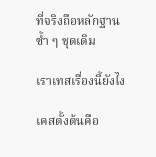ที่จริงถือหลักฐานซ้ำ ๆ ชุดเดิม

เราเทสเรื่องนี้ยังไง

เคสตั้งต้นคือ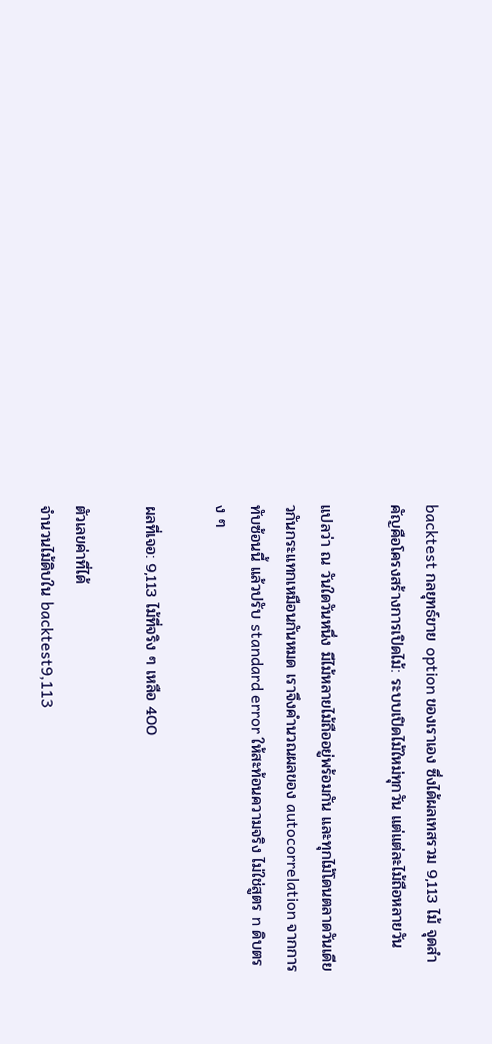backtest กลยุทธ์ขาย option ของเราเอง ซึ่งได้ผลเทสรวม 9,113 ไม้ จุดสำคัญคือโครงสร้างการเปิดไม้: ระบบเปิดไม้ใหม่ทุกวัน แต่แต่ละไม้ถือหลายวัน

แปลว่า ณ วันใดวันหนึ่ง มีไม้หลายไม้ถืออยู่พร้อมกัน และทุกไม้โดนตลาดวันเดียวกันกระแทกเหมือนกันหมด เราจึงคำนวณผลของ autocorrelation จากการทับซ้อนนี้ แล้วปรับ standard error ให้สะท้อนความจริง ไม่ใช่สูตร n ดิบตรง ๆ

ผลที่เจอ: 9,113 ไม้ที่จริง ๆ เหลือ 400

ตัวเลขค่าที่ได้
จำนวนไม้ดิบใน backtest9,113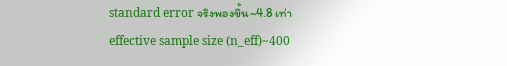standard error จริงพองขึ้น~4.8 เท่า
effective sample size (n_eff)~400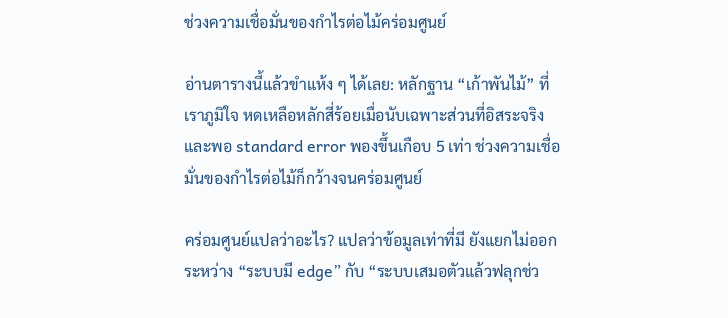ช่วงความเชื่อมั่นของกำไรต่อไม้คร่อมศูนย์

อ่านตารางนี้แล้วขำแห้ง ๆ ได้เลย: หลักฐาน “เก้าพันไม้” ที่เราภูมิใจ หดเหลือหลักสี่ร้อยเมื่อนับเฉพาะส่วนที่อิสระจริง และพอ standard error พองขึ้นเกือบ 5 เท่า ช่วงความเชื่อมั่นของกำไรต่อไม้ก็กว้างจนคร่อมศูนย์

คร่อมศูนย์แปลว่าอะไร? แปลว่าข้อมูลเท่าที่มี ยังแยกไม่ออกระหว่าง “ระบบมี edge” กับ “ระบบเสมอตัวแล้วฟลุกช่ว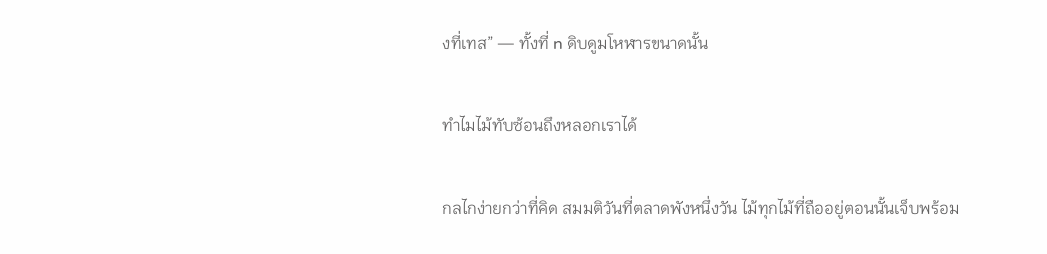งที่เทส” — ทั้งที่ n ดิบดูมโหฬารขนาดนั้น

ทำไมไม้ทับซ้อนถึงหลอกเราได้

กลไกง่ายกว่าที่คิด สมมติวันที่ตลาดพังหนึ่งวัน ไม้ทุกไม้ที่ถืออยู่ตอนนั้นเจ็บพร้อม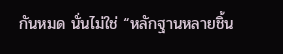กันหมด นั่นไม่ใช่ “หลักฐานหลายชิ้น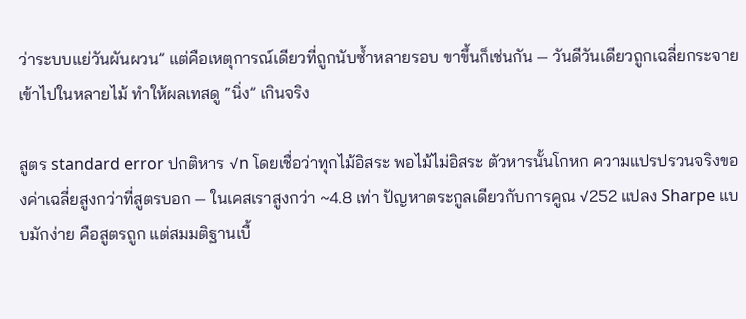ว่าระบบแย่วันผันผวน” แต่คือเหตุการณ์เดียวที่ถูกนับซ้ำหลายรอบ ขาขึ้นก็เช่นกัน — วันดีวันเดียวถูกเฉลี่ยกระจายเข้าไปในหลายไม้ ทำให้ผลเทสดู “นิ่ง” เกินจริง

สูตร standard error ปกติหาร √n โดยเชื่อว่าทุกไม้อิสระ พอไม้ไม่อิสระ ตัวหารนั้นโกหก ความแปรปรวนจริงของค่าเฉลี่ยสูงกว่าที่สูตรบอก — ในเคสเราสูงกว่า ~4.8 เท่า ปัญหาตระกูลเดียวกับการคูณ √252 แปลง Sharpe แบบมักง่าย คือสูตรถูก แต่สมมติฐานเบื้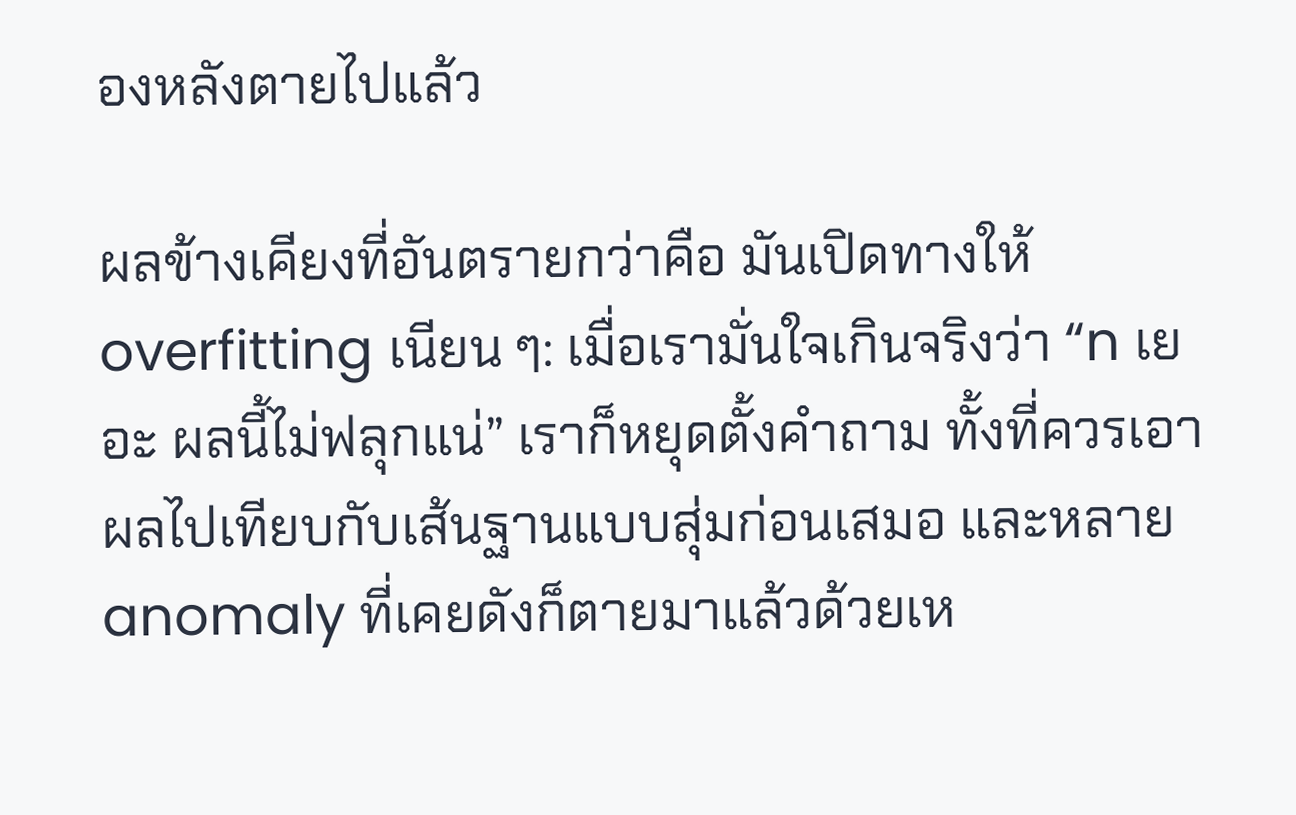องหลังตายไปแล้ว

ผลข้างเคียงที่อันตรายกว่าคือ มันเปิดทางให้ overfitting เนียน ๆ: เมื่อเรามั่นใจเกินจริงว่า “n เยอะ ผลนี้ไม่ฟลุกแน่” เราก็หยุดตั้งคำถาม ทั้งที่ควรเอาผลไปเทียบกับเส้นฐานแบบสุ่มก่อนเสมอ และหลาย anomaly ที่เคยดังก็ตายมาแล้วด้วยเห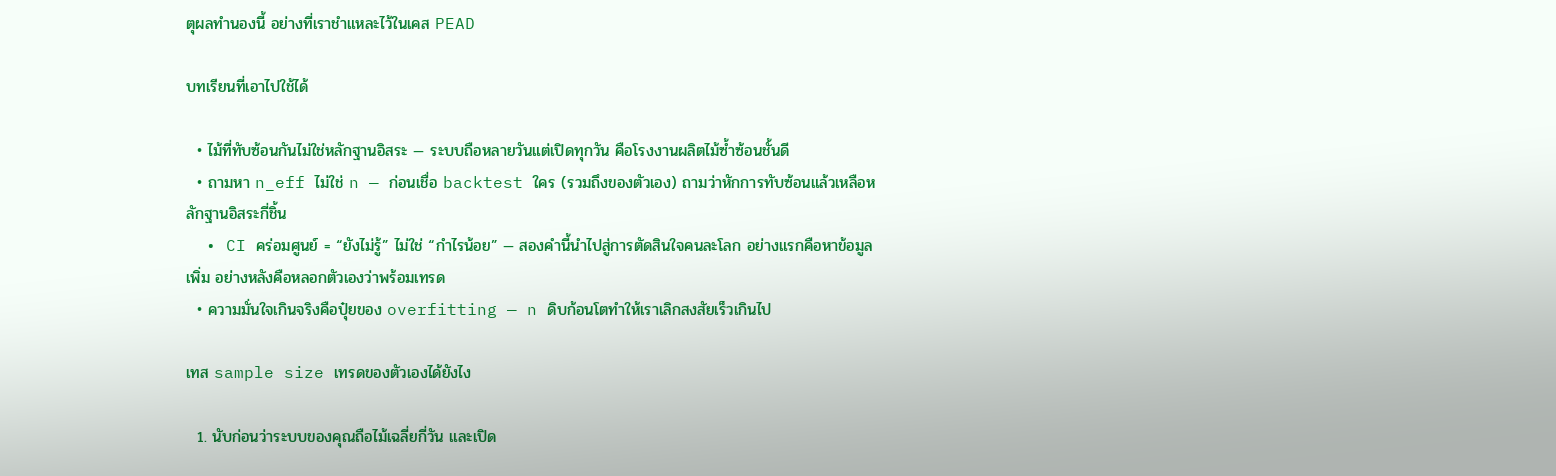ตุผลทำนองนี้ อย่างที่เราชำแหละไว้ในเคส PEAD

บทเรียนที่เอาไปใช้ได้

  • ไม้ที่ทับซ้อนกันไม่ใช่หลักฐานอิสระ — ระบบถือหลายวันแต่เปิดทุกวัน คือโรงงานผลิตไม้ซ้ำซ้อนชั้นดี
  • ถามหา n_eff ไม่ใช่ n — ก่อนเชื่อ backtest ใคร (รวมถึงของตัวเอง) ถามว่าหักการทับซ้อนแล้วเหลือหลักฐานอิสระกี่ชิ้น
  • CI คร่อมศูนย์ = “ยังไม่รู้” ไม่ใช่ “กำไรน้อย” — สองคำนี้นำไปสู่การตัดสินใจคนละโลก อย่างแรกคือหาข้อมูลเพิ่ม อย่างหลังคือหลอกตัวเองว่าพร้อมเทรด
  • ความมั่นใจเกินจริงคือปุ๋ยของ overfitting — n ดิบก้อนโตทำให้เราเลิกสงสัยเร็วเกินไป

เทส sample size เทรดของตัวเองได้ยังไง

  1. นับก่อนว่าระบบของคุณถือไม้เฉลี่ยกี่วัน และเปิด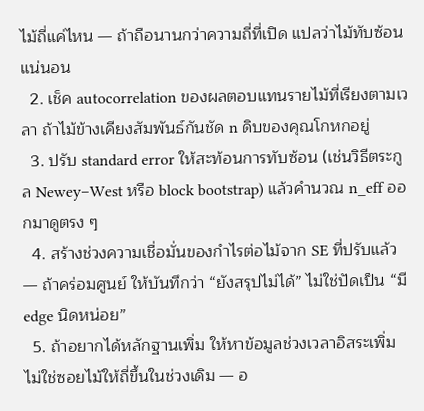ไม้ถี่แค่ไหน — ถ้าถือนานกว่าความถี่ที่เปิด แปลว่าไม้ทับซ้อนแน่นอน
  2. เช็ค autocorrelation ของผลตอบแทนรายไม้ที่เรียงตามเวลา ถ้าไม้ข้างเคียงสัมพันธ์กันชัด n ดิบของคุณโกหกอยู่
  3. ปรับ standard error ให้สะท้อนการทับซ้อน (เช่นวิธีตระกูล Newey–West หรือ block bootstrap) แล้วคำนวณ n_eff ออกมาดูตรง ๆ
  4. สร้างช่วงความเชื่อมั่นของกำไรต่อไม้จาก SE ที่ปรับแล้ว — ถ้าคร่อมศูนย์ ให้บันทึกว่า “ยังสรุปไม่ได้” ไม่ใช่ปัดเป็น “มี edge นิดหน่อย”
  5. ถ้าอยากได้หลักฐานเพิ่ม ให้หาข้อมูลช่วงเวลาอิสระเพิ่ม ไม่ใช่ซอยไม้ให้ถี่ขึ้นในช่วงเดิม — อ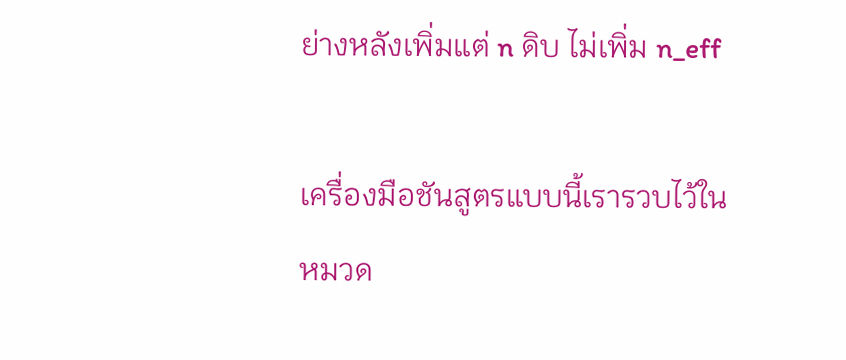ย่างหลังเพิ่มแต่ n ดิบ ไม่เพิ่ม n_eff

เครื่องมือชันสูตรแบบนี้เรารวบไว้ในหมวด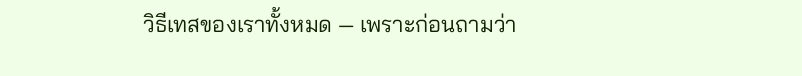วิธีเทสของเราทั้งหมด — เพราะก่อนถามว่า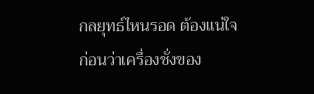กลยุทธ์ไหนรอด ต้องแน่ใจก่อนว่าเครื่องชั่งของ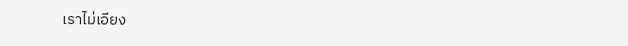เราไม่เอียง